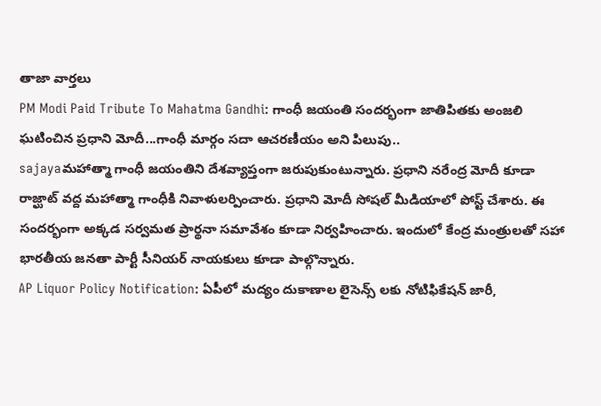తాజా వార్తలు
PM Modi Paid Tribute To Mahatma Gandhi: గాంధీ జయంతి సందర్భంగా జాతిపితకు అంజలి ఘటించిన ప్రధాని మోదీ...గాంధీ మార్గం సదా ఆచరణీయం అని పిలుపు..
sajayaమహాత్మా గాంధీ జయంతిని దేశవ్యాప్తంగా జరుపుకుంటున్నారు. ప్రధాని నరేంద్ర మోదీ కూడా రాజ్ఘాట్ వద్ద మహాత్మా గాంధీకి నివాళులర్పించారు. ప్రధాని మోదీ సోషల్ మీడియాలో పోస్ట్ చేశారు. ఈ సందర్భంగా అక్కడ సర్వమత ప్రార్థనా సమావేశం కూడా నిర్వహించారు. ఇందులో కేంద్ర మంత్రులతో సహా భారతీయ జనతా పార్టీ సీనియర్ నాయకులు కూడా పాల్గొన్నారు.
AP Liquor Policy Notification: ఏపీలో మద్యం దుకాణాల లైసెన్స్ లకు నోటిఫికేషన్ జారీ,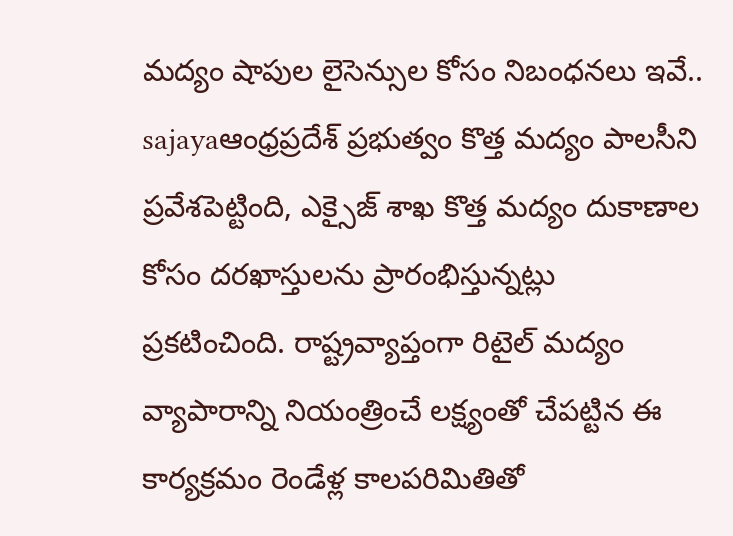మద్యం షాపుల లైసెన్సుల కోసం నిబంధనలు ఇవే..
sajayaఆంధ్రప్రదేశ్ ప్రభుత్వం కొత్త మద్యం పాలసీని ప్రవేశపెట్టింది, ఎక్సైజ్ శాఖ కొత్త మద్యం దుకాణాల కోసం దరఖాస్తులను ప్రారంభిస్తున్నట్లు ప్రకటించింది. రాష్ట్రవ్యాప్తంగా రిటైల్ మద్యం వ్యాపారాన్ని నియంత్రించే లక్ష్యంతో చేపట్టిన ఈ కార్యక్రమం రెండేళ్ల కాలపరిమితితో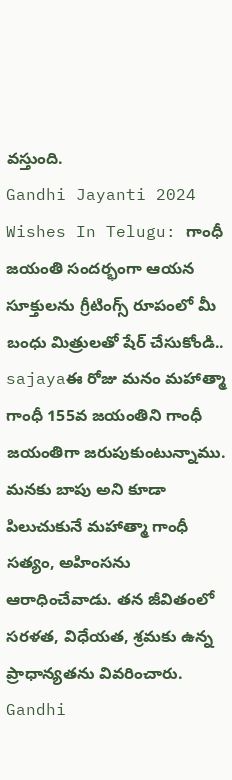వస్తుంది.
Gandhi Jayanti 2024 Wishes In Telugu: గాంధీ జయంతి సందర్భంగా ఆయన సూక్తులను గ్రీటింగ్స్ రూపంలో మీ బంధు మిత్రులతో షేర్ చేసుకోండి..
sajayaఈ రోజు మనం మహాత్మా గాంధీ 155వ జయంతిని గాంధీ జయంతిగా జరుపుకుంటున్నాము. మనకు బాపు అని కూడా పిలుచుకునే మహాత్మా గాంధీ సత్యం, అహింసను ఆరాధించేవాడు. తన జీవితంలో సరళత, విధేయత, శ్రమకు ఉన్న ప్రాధాన్యతను వివరించారు.
Gandhi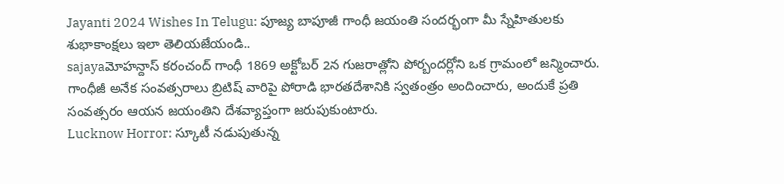Jayanti 2024 Wishes In Telugu: పూజ్య బాపూజీ గాంధీ జయంతి సందర్భంగా మీ స్నేహితులకు శుభాకాంక్షలు ఇలా తెలియజేయండి..
sajayaమోహన్దాస్ కరంచంద్ గాంధీ 1869 అక్టోబర్ 2న గుజరాత్లోని పోర్బందర్లోని ఒక గ్రామంలో జన్మించారు. గాంధీజీ అనేక సంవత్సరాలు బ్రిటిష్ వారిపై పోరాడి భారతదేశానికి స్వతంత్రం అందించారు, అందుకే ప్రతి సంవత్సరం ఆయన జయంతిని దేశవ్యాప్తంగా జరుపుకుంటారు.
Lucknow Horror: స్కూటీ నడుపుతున్న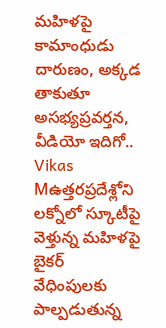మహిళపై కామాంధుడు దారుణం, అక్కడ తాకుతూ అసభ్యప్రవర్తన, వీడియో ఇదిగో..
Vikas Mఉత్తరప్రదేశ్లోని లక్నోలో స్కూటీపై వెళ్తున్న మహిళపై బైకర్ వేధింపులకు పాల్పడుతున్న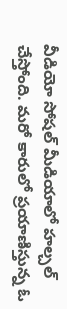వీడియో సోషల్ మీడియాలో హల్చల్ చేస్తోంది. మరో కారులో ప్రయాణిస్తున్న ఓ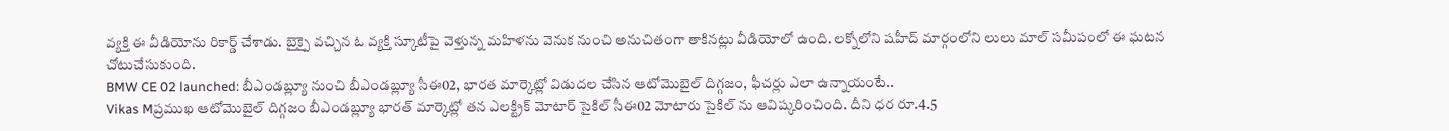వ్యక్తి ఈ వీడియోను రికార్డ్ చేశాడు. బైక్పై వచ్చిన ఓ వ్యక్తి స్కూటీపై వెళ్తున్న మహిళను వెనుక నుంచి అనుచితంగా తాకినట్లు వీడియోలో ఉంది. లక్నోలోని షహీద్ మార్గంలోని లులు మాల్ సమీపంలో ఈ ఘటన చోటుచేసుకుంది.
BMW CE 02 launched: బీఎండబ్ల్యూ నుంచి బీఎండబ్ల్యూ సీఈ02, భారత మార్కెట్లో విడుదల చేసిన ఆటోమొబైల్ దిగ్గజం, ఫీచర్లు ఎలా ఉన్నాయంటే..
Vikas Mప్రముఖ ఆటోమొబైల్ దిగ్గజం బీఎండబ్ల్యూ భారత్ మార్కెట్లో తన ఎలక్ట్రిక్ మోటార్ సైకిల్ సీఈ02 మోటారు సైకిల్ ను ఆవిష్కరించింది. దీని ధర రూ.4.5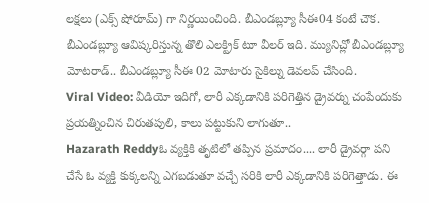లక్షలు (ఎక్స్ షోరూమ్) గా నిర్ణయించింది. బీఎండబ్ల్యూ సీఈ04 కంటే చౌక. బీఎండబ్ల్యూ ఆవిష్కరిస్తున్న తొలి ఎలక్ట్రిక్ టూ వీలర్ ఇది. మ్యునిచ్లో బీఎండబ్ల్యూ మోటరాడ్.. బీఎండబ్ల్యూ సీఈ 02 మోటారు సైకిల్ను డెవలప్ చేసింది.
Viral Video: వీడియో ఇదిగో, లారీ ఎక్కడానికి పరిగెత్తిన డ్రైవర్ను చంపేందుకు ప్రయత్నించిన చిరుతపులి, కాలు పట్టుకుని లాగుతూ..
Hazarath Reddyఓ వ్యక్తికి తృటిలో తప్పిన ప్రమాదం.... లారీ డ్రైవర్గా పని చేసే ఓ వ్యక్తి కుక్కలన్ని ఎగబడుతూ వచ్చే సరికి లారీ ఎక్కడానికి పరిగెత్తాడు. ఈ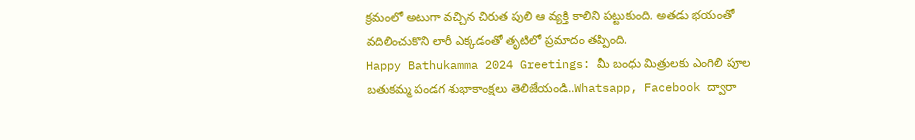క్రమంలో అటుగా వచ్చిన చిరుత పులి ఆ వ్యక్తి కాలిని పట్టుకుంది. అతడు భయంతో వదిలించుకొని లారీ ఎక్కడంతో తృటిలో ప్రమాదం తప్పింది.
Happy Bathukamma 2024 Greetings: మీ బంధు మిత్రులకు ఎంగిలి పూల బతుకమ్మ పండగ శుభాకాంక్షలు తెలిజేయండి..Whatsapp, Facebook ద్వారా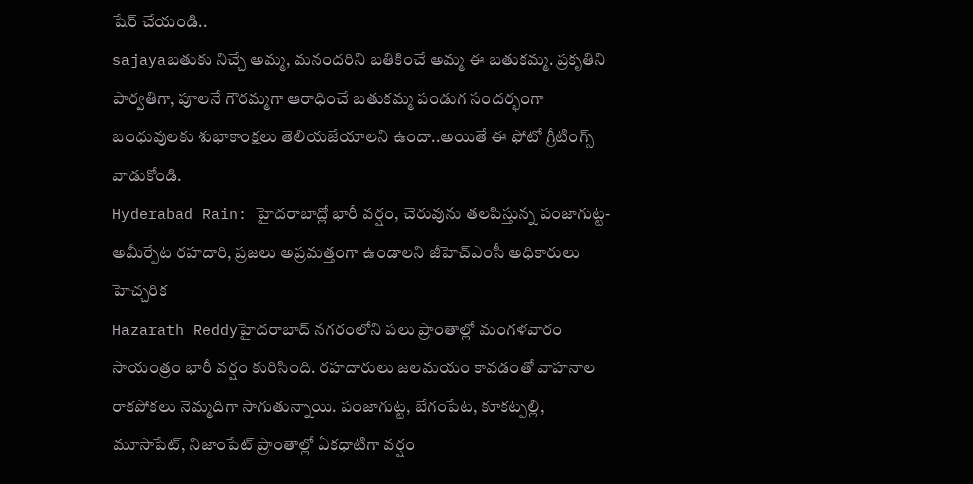షేర్ చేయండి..
sajayaబతుకు నిచ్చే అమ్మ, మనందరిని బతికించే అమ్మ ఈ బతుకమ్మ. ప్రకృతిని పార్వతిగా, పూలనే గౌరమ్మగా ఆరాధించే బతుకమ్మ పండుగ సందర్భంగా బంధువులకు శుభాకాంక్షలు తెలియజేయాలని ఉందా..అయితే ఈ ఫోటో గ్రీటింగ్స్ వాడుకోండి.
Hyderabad Rain: హైదరాబాద్లో భారీ వర్షం, చెరువును తలపిస్తున్న పంజాగుట్ట-అమీర్పేట రహదారి, ప్రజలు అప్రమత్తంగా ఉండాలని జీహెచ్ఎంసీ అధికారులు హెచ్చరిక
Hazarath Reddyహైదరాబాద్ నగరంలోని పలు ప్రాంతాల్లో మంగళవారం సాయంత్రం భారీ వర్షం కురిసింది. రహదారులు జలమయం కావడంతో వాహనాల రాకపోకలు నెమ్మదిగా సాగుతున్నాయి. పంజాగుట్ట, బేగంపేట, కూకట్పల్లి, మూసాపేట్, నిజాంపేట్ ప్రాంతాల్లో ఏకధాటిగా వర్షం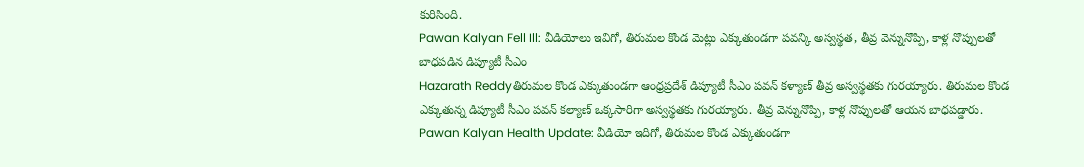కురిసింది.
Pawan Kalyan Fell Ill: వీడియోలు ఇవిగో, తిరుమల కొండ మెట్లు ఎక్కుతుండగా పవన్కి అస్వస్థత, తీవ్ర వెన్నునొప్పి, కాళ్ల నొప్పులతో బాధపడిన డిప్యూటీ సీఎం
Hazarath Reddyతిరుమల కొండ ఎక్కుతుండగా ఆంధ్రప్రదేశ్ డిప్యూటీ సీఎం పవన్ కళ్యాణ్ తీవ్ర అస్వస్థతకు గురయ్యారు. తిరుమల కొండ ఎక్కుతున్న డిప్యూటీ సీఎం పవన్ కల్యాణ్ ఒక్కసారిగా అస్వస్థతకు గురయ్యారు. తీవ్ర వెన్నునొప్పి, కాళ్ల నొప్పులతో ఆయన బాధపడ్డారు.
Pawan Kalyan Health Update: వీడియో ఇదిగో, తిరుమల కొండ ఎక్కుతుండగా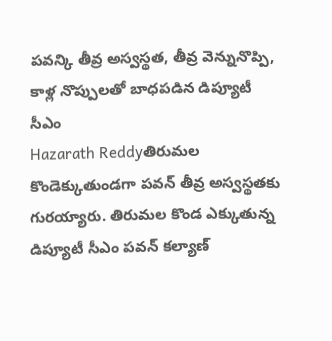పవన్కి తీవ్ర అస్వస్థత, తీవ్ర వెన్నునొప్పి, కాళ్ల నొప్పులతో బాధపడిన డిప్యూటీ సీఎం
Hazarath Reddyతిరుమల కొండెక్కుతుండగా పవన్ తీవ్ర అస్వస్థతకు గురయ్యారు. తిరుమల కొండ ఎక్కుతున్న డిప్యూటీ సీఎం పవన్ కల్యాణ్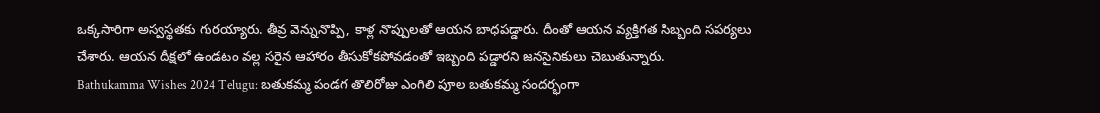ఒక్కసారిగా అస్వస్థతకు గురయ్యారు. తీవ్ర వెన్నునొప్పి, కాళ్ల నొప్పులతో ఆయన బాధపడ్డారు. దీంతో ఆయన వ్యక్తిగత సిబ్బంది సపర్యలు చేశారు. ఆయన దీక్షలో ఉండటం వల్ల సరైన ఆహారం తీసుకోకపోవడంతో ఇబ్బంది పడ్డారని జనసైనికులు చెబుతున్నారు.
Bathukamma Wishes 2024 Telugu: బతుకమ్మ పండగ తొలిరోజు ఎంగిలి పూల బతుకమ్మ సందర్భంగా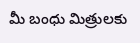మీ బంధు మిత్రులకు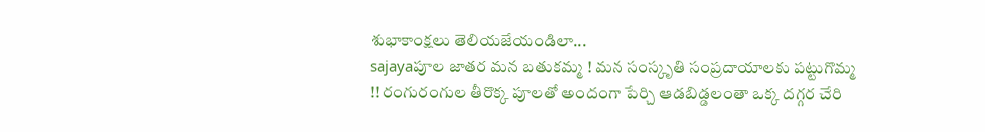శుభాకాంక్షలు తెలియజేయండిలా...
sajayaపూల జాతర మన బతుకమ్మ ! మన సంస్కృతి సంప్రదాయాలకు పట్టుగొమ్మ !! రంగురంగుల తీరొక్క పూలతో అందంగా పేర్చి ఆడబిడ్డలంతా ఒక్క దగ్గర చేరి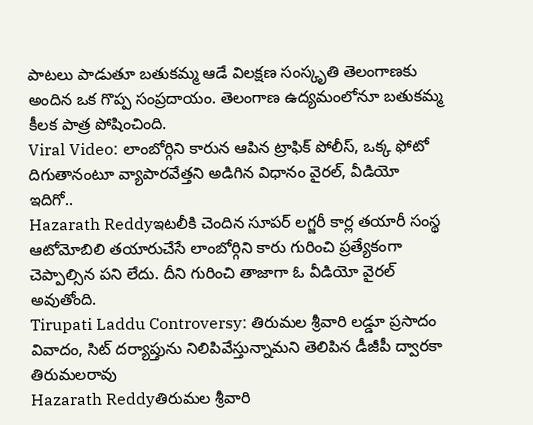పాటలు పాడుతూ బతుకమ్మ ఆడే విలక్షణ సంస్కృతి తెలంగాణకు అందిన ఒక గొప్ప సంప్రదాయం. తెలంగాణ ఉద్యమంలోనూ బతుకమ్మ కీలక పాత్ర పోషించింది.
Viral Video: లాంబోర్గిని కారున ఆపిన ట్రాఫిక్ పోలీస్, ఒక్క ఫోటో దిగుతానంటూ వ్యాపారవేత్తని అడిగిన విధానం వైరల్, వీడియో ఇదిగో..
Hazarath Reddyఇటలీకి చెందిన సూపర్ లగ్జరీ కార్ల తయారీ సంస్థ ఆటోమోబిలి తయారుచేసే లాంబోర్గిని కారు గురించి ప్రత్యేకంగా చెప్పాల్సిన పని లేదు. దీని గురించి తాజాగా ఓ వీడియో వైరల్ అవుతోంది.
Tirupati Laddu Controversy: తిరుమల శ్రీవారి లడ్డూ ప్రసాదం వివాదం, సిట్ దర్యాప్తును నిలిపివేస్తున్నామని తెలిపిన డీజీపీ ద్వారకా తిరుమలరావు
Hazarath Reddyతిరుమల శ్రీవారి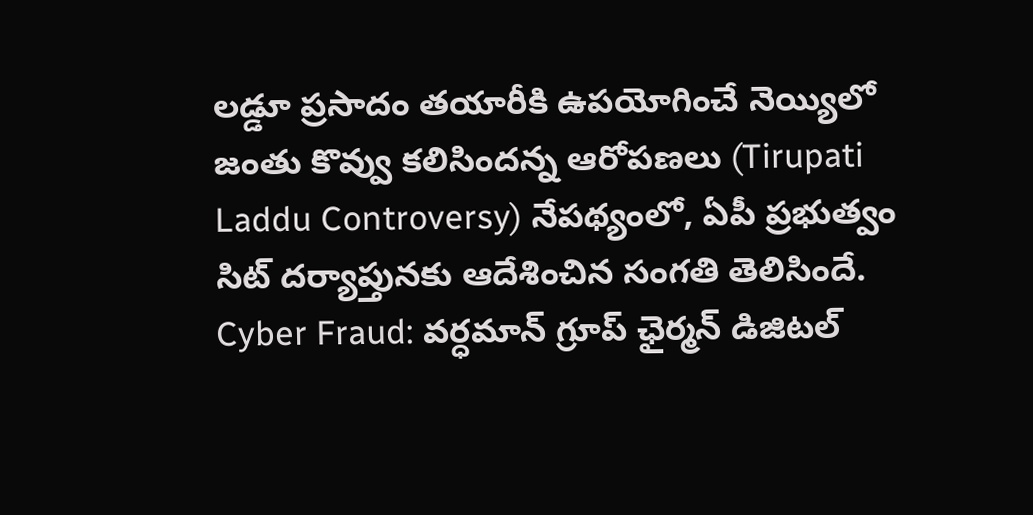లడ్డూ ప్రసాదం తయారీకి ఉపయోగించే నెయ్యిలో జంతు కొవ్వు కలిసిందన్న ఆరోపణలు (Tirupati Laddu Controversy) నేపథ్యంలో, ఏపీ ప్రభుత్వం సిట్ దర్యాప్తునకు ఆదేశించిన సంగతి తెలిసిందే.
Cyber Fraud: వర్ధమాన్ గ్రూప్ ఛైర్మన్ డిజిటల్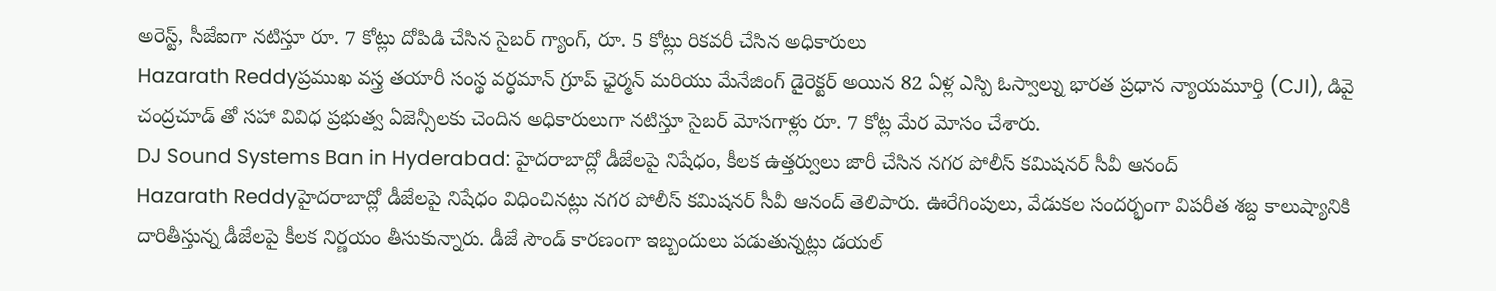అరెస్ట్, సీజేఐగా నటిస్తూ రూ. 7 కోట్లు దోపిడి చేసిన సైబర్ గ్యాంగ్, రూ. 5 కోట్లు రికవరీ చేసిన అధికారులు
Hazarath Reddyప్రముఖ వస్త్ర తయారీ సంస్థ వర్ధమాన్ గ్రూప్ ఛైర్మన్ మరియు మేనేజింగ్ డైరెక్టర్ అయిన 82 ఏళ్ల ఎస్పి ఓస్వాల్ను భారత ప్రధాన న్యాయమూర్తి (CJI), డివై చంద్రచూడ్ తో సహా వివిధ ప్రభుత్వ ఏజెన్సీలకు చెందిన అధికారులుగా నటిస్తూ సైబర్ మోసగాళ్లు రూ. 7 కోట్ల మేర మోసం చేశారు.
DJ Sound Systems Ban in Hyderabad: హైదరాబాద్లో డీజేలపై నిషేధం, కీలక ఉత్తర్వులు జారీ చేసిన నగర పోలీస్ కమిషనర్ సీవీ ఆనంద్
Hazarath Reddyహైదరాబాద్లో డీజేలపై నిషేధం విధించినట్లు నగర పోలీస్ కమిషనర్ సీవీ ఆనంద్ తెలిపారు. ఊరేగింపులు, వేడుకల సందర్భంగా విపరీత శబ్ద కాలుష్యానికి దారితీస్తున్న డీజేలపై కీలక నిర్ణయం తీసుకున్నారు. డీజే సౌండ్ కారణంగా ఇబ్బందులు పడుతున్నట్లు డయల్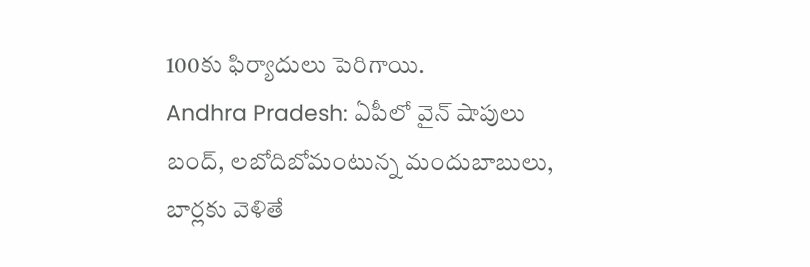100కు ఫిర్యాదులు పెరిగాయి.
Andhra Pradesh: ఏపీలో వైన్ షాపులు బంద్, లబోదిబోమంటున్న మందుబాబులు, బార్లకు వెళితే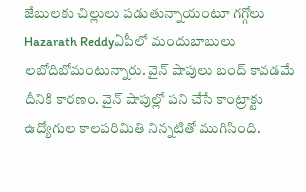జేబులకు చిల్లులు పడుతున్నాయంటూ గగ్గోలు
Hazarath Reddyఏపీలో మందుబాబులు లబోదిబోమంటున్నారు. వైన్ షాపులు బంద్ కావడమే దీనికి కారణం. వైన్ షాపుల్లో పని చేసే కాంట్రాక్టు ఉద్యోగుల కాలపరిమితి నిన్నటితో ముగిసింది.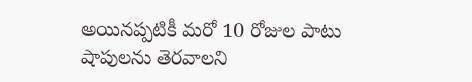అయినప్పటికీ మరో 10 రోజుల పాటు షాపులను తెరవాలని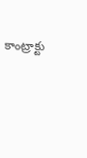కాంట్రాక్టు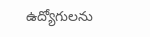ఉద్యోగులను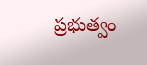ప్రభుత్వం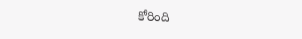కోరింది